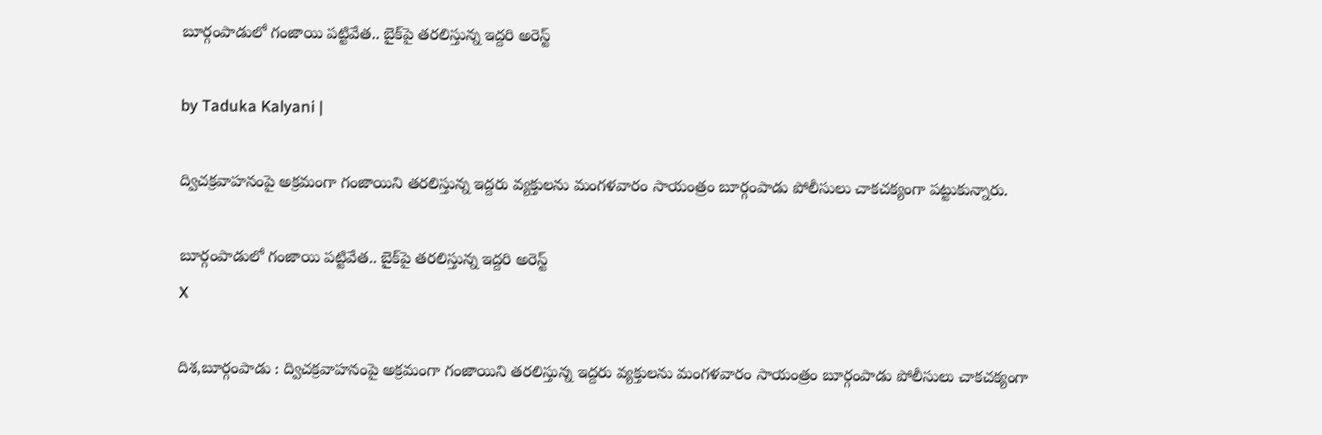బూర్గంపాడులో గంజాయి పట్టివేత.. బైక్‌పై తరలిస్తున్న ఇద్దరి అరెస్ట్

by Taduka Kalyani |

ద్విచక్రవాహనంపై అక్రమంగా గంజాయిని తరలిస్తున్న ఇద్దరు వ్యక్తులను మంగళవారం సాయంత్రం బూర్గంపాడు పోలీసులు చాకచక్యంగా పట్టుకున్నారు.

బూర్గంపాడులో గంజాయి పట్టివేత.. బైక్‌పై తరలిస్తున్న ఇద్దరి అరెస్ట్
X

దిశ,బూర్గంపాడు : ద్విచక్రవాహనంపై అక్రమంగా గంజాయిని తరలిస్తున్న ఇద్దరు వ్యక్తులను మంగళవారం సాయంత్రం బూర్గంపాడు పోలీసులు చాకచక్యంగా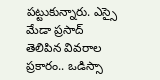పట్టుకున్నారు. ఎస్సై మేడా ప్రసాద్ తెలిపిన వివరాల ప్రకారం.. ఒడిస్సా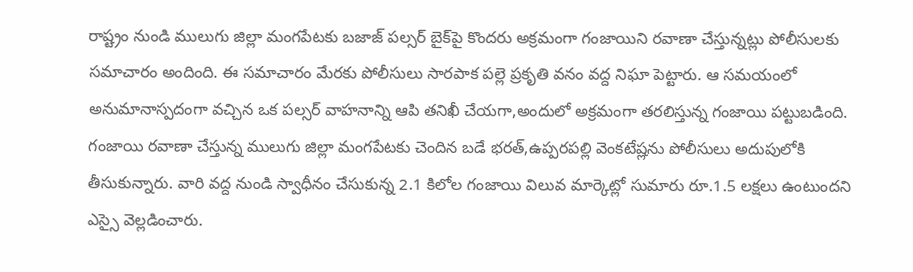రాష్ట్రం నుండి ములుగు జిల్లా మంగపేటకు బజాజ్ పల్సర్ బైక్‌పై కొందరు అక్రమంగా గంజాయిని రవాణా చేస్తున్నట్లు పోలీసులకు సమాచారం అందింది. ఈ సమాచారం మేరకు పోలీసులు సారపాక పల్లె ప్రకృతి వనం వద్ద నిఘా పెట్టారు. ఆ సమయంలో అనుమానాస్పదంగా వచ్చిన ఒక పల్సర్ వాహనాన్ని ఆపి తనిఖీ చేయగా,అందులో అక్రమంగా తరలిస్తున్న గంజాయి పట్టుబడింది. గంజాయి రవాణా చేస్తున్న ములుగు జిల్లా మంగపేటకు చెందిన బడే భరత్,ఉప్పరపల్లి వెంకటేష్లను పోలీసులు అదుపులోకి తీసుకున్నారు. వారి వద్ద నుండి స్వాధీనం చేసుకున్న 2.1 కిలోల గంజాయి విలువ మార్కెట్లో సుమారు రూ.1.5 లక్షలు ఉంటుందని ఎస్సై వెల్లడించారు.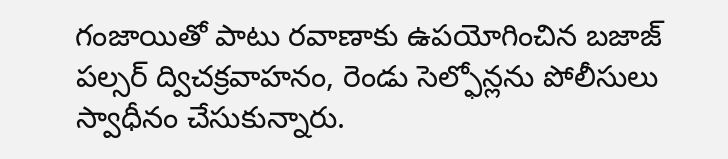గంజాయితో పాటు రవాణాకు ఉపయోగించిన బజాజ్ పల్సర్ ద్విచక్రవాహనం, రెండు సెల్ఫోన్లను పోలీసులు స్వాధీనం చేసుకున్నారు.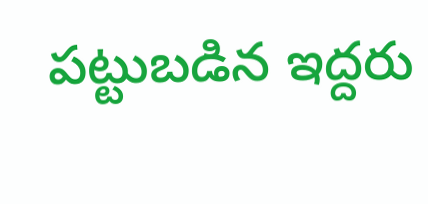పట్టుబడిన ఇద్దరు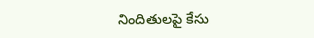నిందితులపై కేసు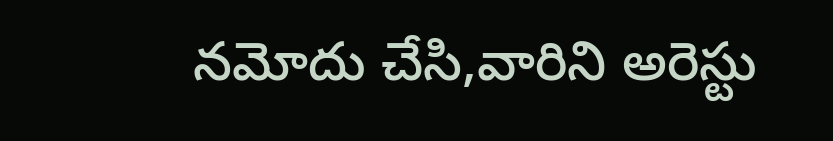నమోదు చేసి,వారిని అరెస్టు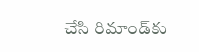చేసి రిమాండ్‌కు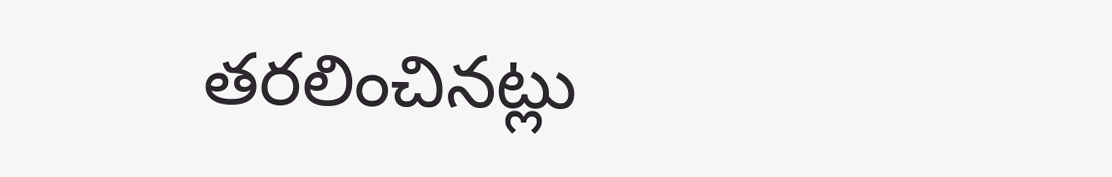తరలించినట్లు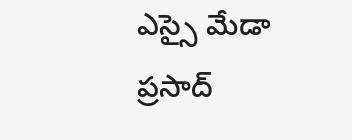ఎస్సై మేడా ప్రసాద్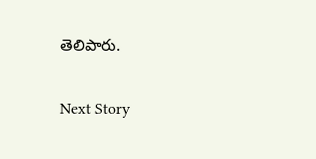తెలిపారు.

Next Story